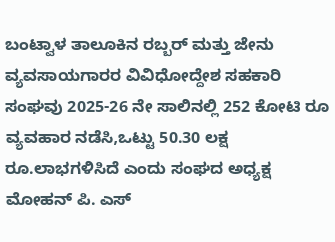ಬಂಟ್ವಾಳ ತಾಲೂಕಿನ ರಬ್ಬರ್ ಮತ್ತು ಜೇನು ವ್ಯವಸಾಯಗಾರರ ವಿವಿಧೋದ್ದೇಶ ಸಹಕಾರಿ ಸಂಘವು 2025-26 ನೇ ಸಾಲಿನಲ್ಲಿ 252 ಕೋಟಿ ರೂ ವ್ಯವಹಾರ ನಡೆಸಿ,ಒಟ್ಟು 50.30 ಲಕ್ಷ ರೂ.ಲಾಭಗಳಿಸಿದೆ ಎಂದು ಸಂಘದ ಅಧ್ಯಕ್ಷ ಮೋಹನ್ ಪಿ. ಎಸ್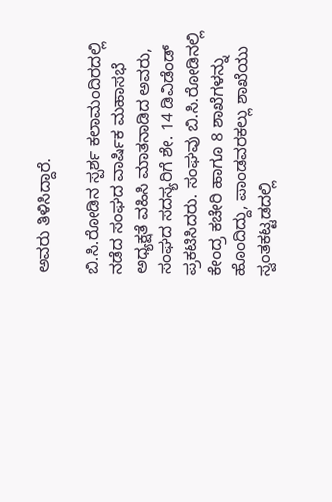ಅವರು ತಿಳಿಸಿದ್ದಾರೆ.

ಬಿ.ಸಿ.ರೋಡಿನ ಸ್ಪರ್ಶ ಕಲಾಮಂದಿರದಲ್ಲಿ ನಡೆದ ಸಂಘದ ವಾರ್ಷಿಕ ಮಹಾಸಭೆ ಅಧ್ಯಕ್ಷತೆ ವಹಿಸಿ ಮಾತನಾಡಿದ ಅವರು, ಸಂಘದ ಸದಸ್ಯರಿಗೆ ಶೇ. 14 ಡಿವಿಡೆಂಡ್ ಪ್ರಕಟಿಸಿದರು. ಸಂಘವು ಬಿ.ಸಿ.ರೋಡಿನಲ್ಲಿ ಕೇಂದ್ರ ಕಚೇರಿ ಹಾಗೂ 8 ಶಾಖೆಗಳನ್ನು ಹೊಂದಿದ್ದು, ಪಾಂಡವರಕಲ್ಲು ಶಾಖೆಯು ಸ್ವಂತಕಟ್ಟಡದಲ್ಲಿ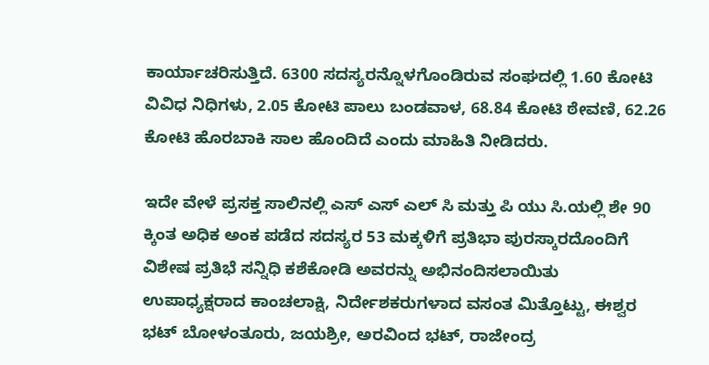ಕಾರ್ಯಾಚರಿಸುತ್ತಿದೆ. 6300 ಸದಸ್ಯರನ್ನೊಳಗೊಂಡಿರುವ ಸಂಘದಲ್ಲಿ 1.60 ಕೋಟಿ ವಿವಿಧ ನಿಧಿಗಳು, 2.05 ಕೋಟಿ ಪಾಲು ಬಂಡವಾಳ, 68.84 ಕೋಟಿ ಠೇವಣಿ, 62.26 ಕೋಟಿ ಹೊರಬಾಕಿ ಸಾಲ ಹೊಂದಿದೆ ಎಂದು ಮಾಹಿತಿ ನೀಡಿದರು.

ಇದೇ ವೇಳೆ ಪ್ರಸಕ್ತ ಸಾಲಿನಲ್ಲಿ ಎಸ್ ಎಸ್ ಎಲ್ ಸಿ ಮತ್ತು ಪಿ ಯು ಸಿ.ಯಲ್ಲಿ ಶೇ 90 ಕ್ಕಿಂತ ಅಧಿಕ ಅಂಕ ಪಡೆದ ಸದಸ್ಯರ 53 ಮಕ್ಕಳಿಗೆ ಪ್ರತಿಭಾ ಪುರಸ್ಕಾರದೊಂದಿಗೆ ವಿಶೇಷ ಪ್ರತಿಭೆ ಸನ್ನಿಧಿ ಕಶೆಕೋಡಿ ಅವರನ್ನು ಅಭಿನಂದಿಸಲಾಯಿತು
ಉಪಾಧ್ಯಕ್ಷರಾದ ಕಾಂಚಲಾಕ್ಷಿ, ನಿರ್ದೇಶಕರುಗಳಾದ ವಸಂತ ಮಿತ್ತೊಟ್ಟು, ಈಶ್ವರ ಭಟ್ ಬೋಳಂತೂರು, ಜಯಶ್ರೀ, ಅರವಿಂದ ಭಟ್, ರಾಜೇಂದ್ರ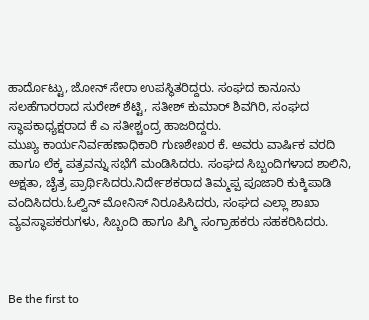ಹಾರ್ದೊಟ್ಟು, ಜೋನ್ ಸೇರಾ ಉಪಸ್ಥಿತರಿದ್ದರು. ಸಂಘದ ಕಾನೂನು ಸಲಹೆಗಾರರಾದ ಸುರೇಶ್ ಶೆಟ್ಟಿ, ಸತೀಶ್ ಕುಮಾರ್ ಶಿವಗಿರಿ, ಸಂಘದ ಸ್ಥಾಪಕಾಧ್ಯಕ್ಷರಾದ ಕೆ ಎ ಸತೀಶ್ಚಂದ್ರ ಹಾಜರಿದ್ದರು.
ಮುಖ್ಯ ಕಾರ್ಯನಿರ್ವಹಣಾಧಿಕಾರಿ ಗುಣಶೇಖರ ಕೆ. ಅವರು ವಾರ್ಷಿಕ ವರದಿ ಹಾಗೂ ಲೆಕ್ಕ ಪತ್ರವನ್ನು ಸಭೆಗೆ ಮಂಡಿಸಿದರು. ಸಂಘದ ಸಿಬ್ಬಂದಿಗಳಾದ ಶಾಲಿನಿ, ಅಕ್ಷತಾ, ಚೈತ್ರ ಪ್ರಾರ್ಥಿಸಿದರು.ನಿರ್ದೇಶಕರಾದ ತಿಮ್ಮಪ್ಪ ಪೂಜಾರಿ ಕುಕ್ಕಿಪಾಡಿ ವಂದಿಸಿದರು.ಓಲ್ವಿನ್ ಮೋನಿಸ್ ನಿರೂಪಿಸಿದರು, ಸಂಘದ ಎಲ್ಲಾ ಶಾಖಾ ವ್ಯವಸ್ಥಾಪಕರುಗಳು, ಸಿಬ್ಬಂದಿ ಹಾಗೂ ಪಿಗ್ಮಿ ಸಂಗ್ರಾಹಕರು ಸಹಕರಿಸಿದರು.



Be the first to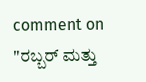comment on "ರಬ್ಬರ್ ಮತ್ತು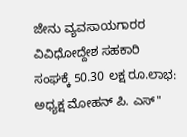ಜೇನು ವ್ಯವಸಾಯಗಾರರ ವಿವಿಧೋದ್ದೇಶ ಸಹಕಾರಿ ಸಂಘಕ್ಕೆ 50.30 ಲಕ್ಷ ರೂ.ಲಾಭ: ಅಧ್ಯಕ್ಷ ಮೋಹನ್ ಪಿ. ಎಸ್"